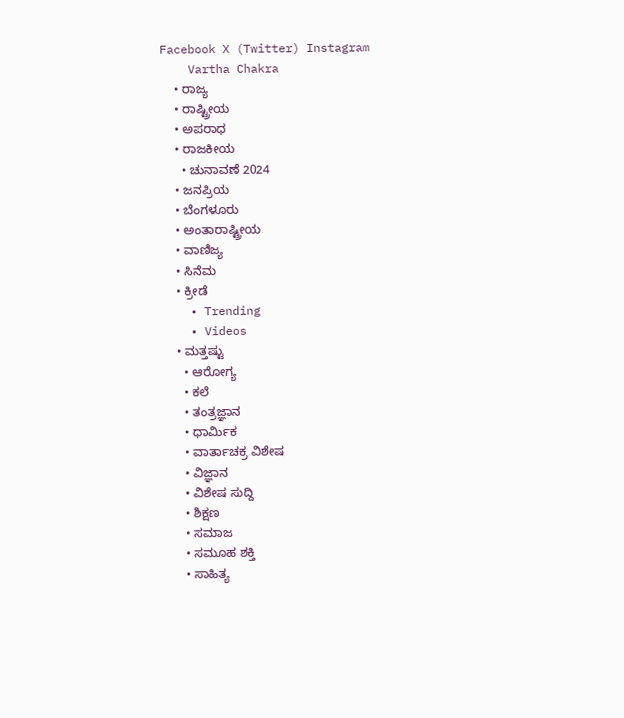Facebook X (Twitter) Instagram
    Vartha Chakra
    • ರಾಜ್ಯ
    • ರಾಷ್ಟ್ರೀಯ
    • ಅಪರಾಧ
    • ರಾಜಕೀಯ
      • ಚುನಾವಣೆ 2024
    • ಜನಪ್ರಿಯ
    • ಬೆಂಗಳೂರು
    • ಅಂತಾರಾಷ್ಟ್ರೀಯ
    • ವಾಣಿಜ್ಯ
    • ಸಿನೆಮ
    • ಕ್ರೀಡೆ
    • Trending
    • Videos
    • ಮತ್ತಷ್ಟು
      • ಆರೋಗ್ಯ
      • ಕಲೆ
      • ತಂತ್ರಜ್ಞಾನ
      • ಧಾರ್ಮಿಕ
      • ವಾರ್ತಾಚಕ್ರ ವಿಶೇಷ
      • ವಿಜ್ಞಾನ
      • ವಿಶೇಷ ಸುದ್ದಿ
      • ಶಿಕ್ಷಣ
      • ಸಮಾಜ
      • ಸಮೂಹ ಶಕ್ತಿ
      • ಸಾಹಿತ್ಯ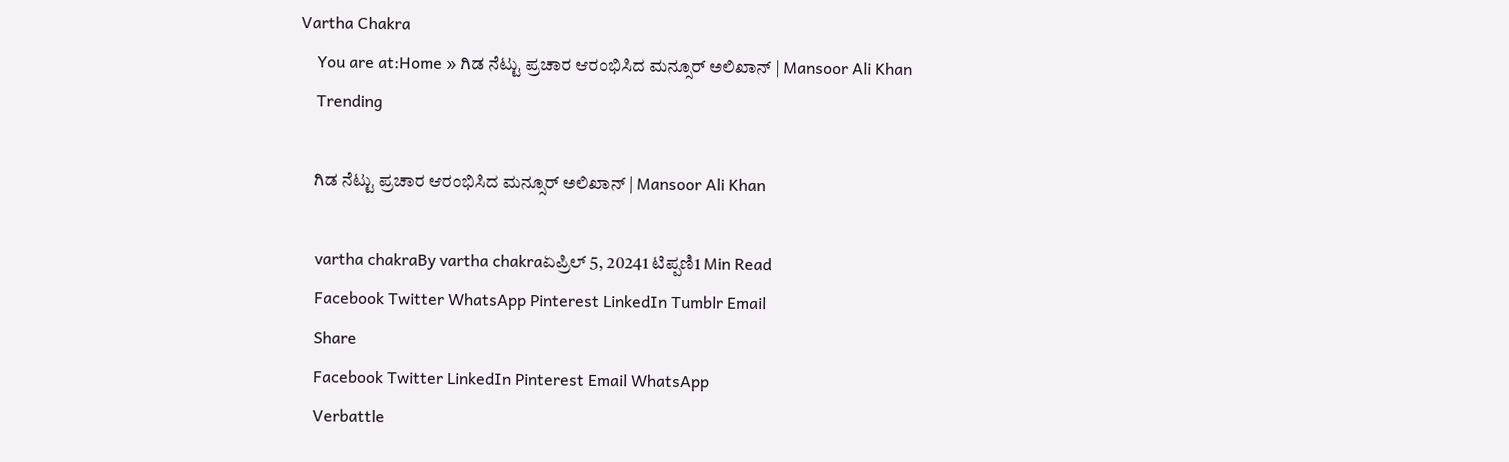Vartha Chakra
    You are at:Home » ಗಿಡ ನೆಟ್ಟು ಪ್ರಚಾರ ಆರಂಭಿಸಿದ ಮನ್ಸೂರ್ ಅಲಿಖಾನ್ | Mansoor Ali Khan
    Trending

    ಗಿಡ ನೆಟ್ಟು ಪ್ರಚಾರ ಆರಂಭಿಸಿದ ಮನ್ಸೂರ್ ಅಲಿಖಾನ್ | Mansoor Ali Khan

    vartha chakraBy vartha chakraಏಪ್ರಿಲ್ 5, 20241 ಟಿಪ್ಪಣಿ1 Min Read
    Facebook Twitter WhatsApp Pinterest LinkedIn Tumblr Email
    Share
    Facebook Twitter LinkedIn Pinterest Email WhatsApp
    Verbattle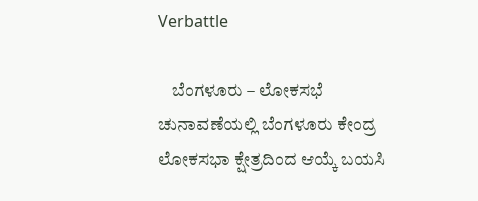Verbattle

    ಬೆಂಗಳೂರು – ಲೋಕಸಭೆ ಚುನಾವಣೆಯಲ್ಲಿ ಬೆಂಗಳೂರು ಕೇಂದ್ರ ಲೋಕಸಭಾ ಕ್ಷೇತ್ರದಿಂದ ಆಯ್ಕೆ ಬಯಸಿ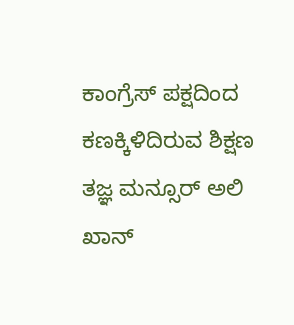ಕಾಂಗ್ರೆಸ್ ಪಕ್ಷದಿಂದ ಕಣಕ್ಕಿಳಿದಿರುವ ಶಿಕ್ಷಣ ತಜ್ಞ ಮನ್ಸೂರ್ ಅಲಿ ಖಾನ್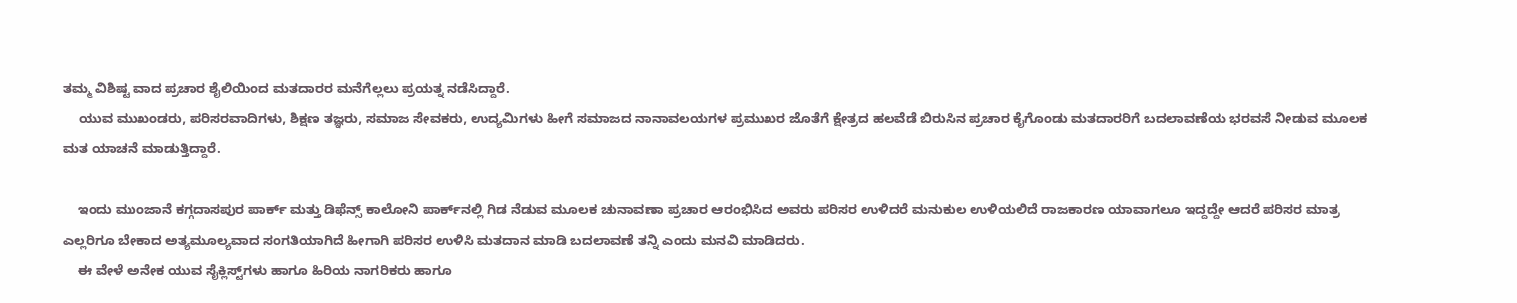ತಮ್ಮ ವಿಶಿಷ್ಟ ವಾದ ಪ್ರಚಾರ ಶೈಲಿಯಿಂದ ಮತದಾರರ ಮನೆಗೆಲ್ಲಲು ಪ್ರಯತ್ನ ನಡೆಸಿದ್ದಾರೆ.
    ಯುವ ಮುಖಂಡರು, ಪರಿಸರವಾದಿಗಳು, ಶಿಕ್ಷಣ ತಜ್ಞರು, ಸಮಾಜ ಸೇವಕರು, ಉದ್ಯಮಿಗಳು ಹೀಗೆ ಸಮಾಜದ ನಾನಾವಲಯಗಳ ಪ್ರಮುಖರ ಜೊತೆಗೆ ಕ್ಷೇತ್ರದ ಹಲವೆಡೆ ಬಿರುಸಿನ ಪ್ರಚಾರ ಕೈಗೊಂಡು ಮತದಾರರಿಗೆ ಬದಲಾವಣೆಯ ಭರವಸೆ ನೀಡುವ ಮೂಲಕ ಮತ ಯಾಚನೆ ಮಾಡುತ್ತಿದ್ದಾರೆ.

    ಇಂದು ಮುಂಜಾನೆ ಕಗ್ಗದಾಸಪುರ ಪಾರ್ಕ್‌ ಮತ್ತು ಡಿಫೆನ್ಸ್‌ ಕಾಲೋನಿ ಪಾರ್ಕ್‌ನಲ್ಲಿ ಗಿಡ ನೆಡುವ ಮೂಲಕ ಚುನಾವಣಾ ಪ್ರಚಾರ ಆರಂಭಿಸಿದ ಅವರು ಪರಿಸರ ಉಳಿದರೆ ಮನುಕುಲ ಉಳಿಯಲಿದೆ ರಾಜಕಾರಣ ಯಾವಾಗಲೂ ಇದ್ದದ್ದೇ ಆದರೆ ಪರಿಸರ ಮಾತ್ರ ಎಲ್ಲರಿಗೂ ಬೇಕಾದ ಅತ್ಯಮೂಲ್ಯವಾದ ಸಂಗತಿಯಾಗಿದೆ ಹೀಗಾಗಿ ಪರಿಸರ ಉಳಿಸಿ ಮತದಾನ ಮಾಡಿ ಬದಲಾವಣೆ ತನ್ನಿ ಎಂದು ಮನವಿ ಮಾಡಿದರು.
    ಈ ವೇಳೆ ಅನೇಕ ಯುವ ಸೈಕ್ಲಿಸ್ಟ್‌ಗಳು ಹಾಗೂ ಹಿರಿಯ ನಾಗರಿಕರು ಹಾಗೂ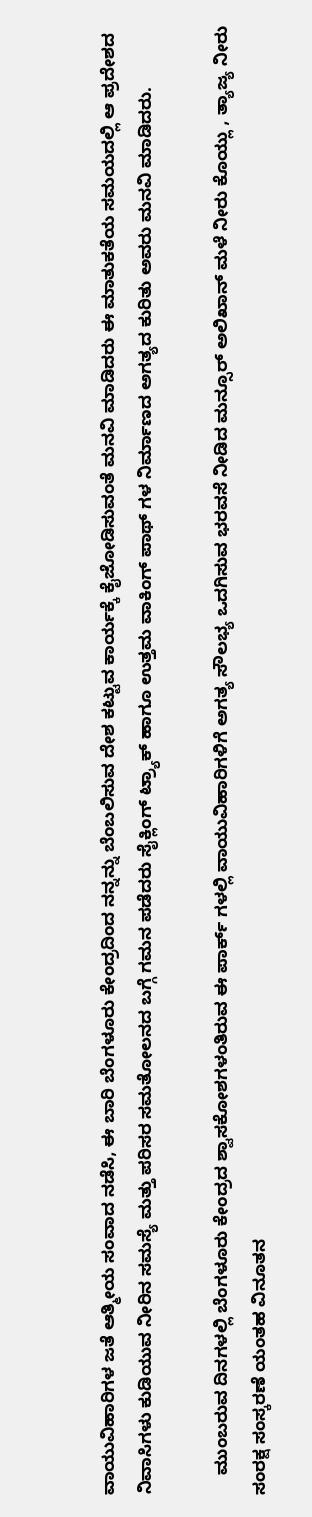ವಾಯುವಿಹಾರಿಗಳ ಜತೆ ಆತ್ಮೀಯ ಸಂವಾದ ನಡೆಸಿ, ಈ ಬಾರಿ ಬೆಂಗಳೂರು ಕೇಂದ್ರದಿಂದ ನನ್ನನ್ನು ಬೆಂಬಲಿಸುವ ದೇಶ ಕಟ್ಟುವ ಕಾರ್ಯಕ್ಕೆ ಕೈಜೋಡಿಸುವಂತೆ ಮನವಿ ಮಾಡಿದರು ಈ ಮಾತುಕತೆಯ ಸಮಯದಲ್ಲಿ ಆ ಪ್ರದೇಶದ ನಿವಾಸಿಗಳು ಕುಡಿಯುವ ನೀರಿನ ಸಮಸ್ಯೆ ಮತ್ತು ಪರಿಸರ ಸಮತೋಲನದ ಬಗ್ಗೆ ಗಮನ ಪಡೆದರು ಸೈಕ್ಲಿಂಗ್ ಟ್ರ್ಯಾಕ್ ಹಾಗೂ ಉತ್ತಮ ವಾಕಿಂಗ್ ಪಾಥ್ ಗಳ ನಿರ್ಮಾಣದ ಅಗತ್ಯದ ಕುರಿತು ಅವರು ಮನವಿ ಮಾಡಿದರು.

    ಮುಂಬರುವ ದಿನಗಳಲ್ಲಿ ಬೆಂಗಳೂರು ಕೇಂದ್ರದ ಶ್ವಾಸಕೋಶಗಳಂತಿರುವ ಈ ಪಾರ್ಕ್ ಗಳಲ್ಲಿ ವಾಯುವಿಹಾರಿಗಳಿಗೆ ಅಗತ್ಯ ಸೌಲಭ್ಯ ಒದಗಿಸುವ ಭರವಸೆ ನೀಡಿದ ಮನ್ಸೂರ್ ಅಲಿಖಾನ್ ಮಳೆ ನೀರು ಕೊಯ್ಲು , ತ್ಯಾಜ್ಯ ನೀರು ಸಂರಕ್ಷ ಸಂಸ್ಕರಣೆ ಯಂತಹ ವಿನೂತನ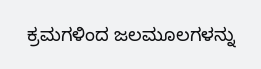ಕ್ರಮಗಳಿಂದ ಜಲಮೂಲಗಳನ್ನು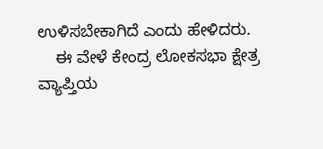ಉಳಿಸಬೇಕಾಗಿದೆ ಎಂದು ಹೇಳಿದರು.
    ಈ ವೇಳೆ ಕೇಂದ್ರ ಲೋಕಸಭಾ ಕ್ಷೇತ್ರ ವ್ಯಾಪ್ತಿಯ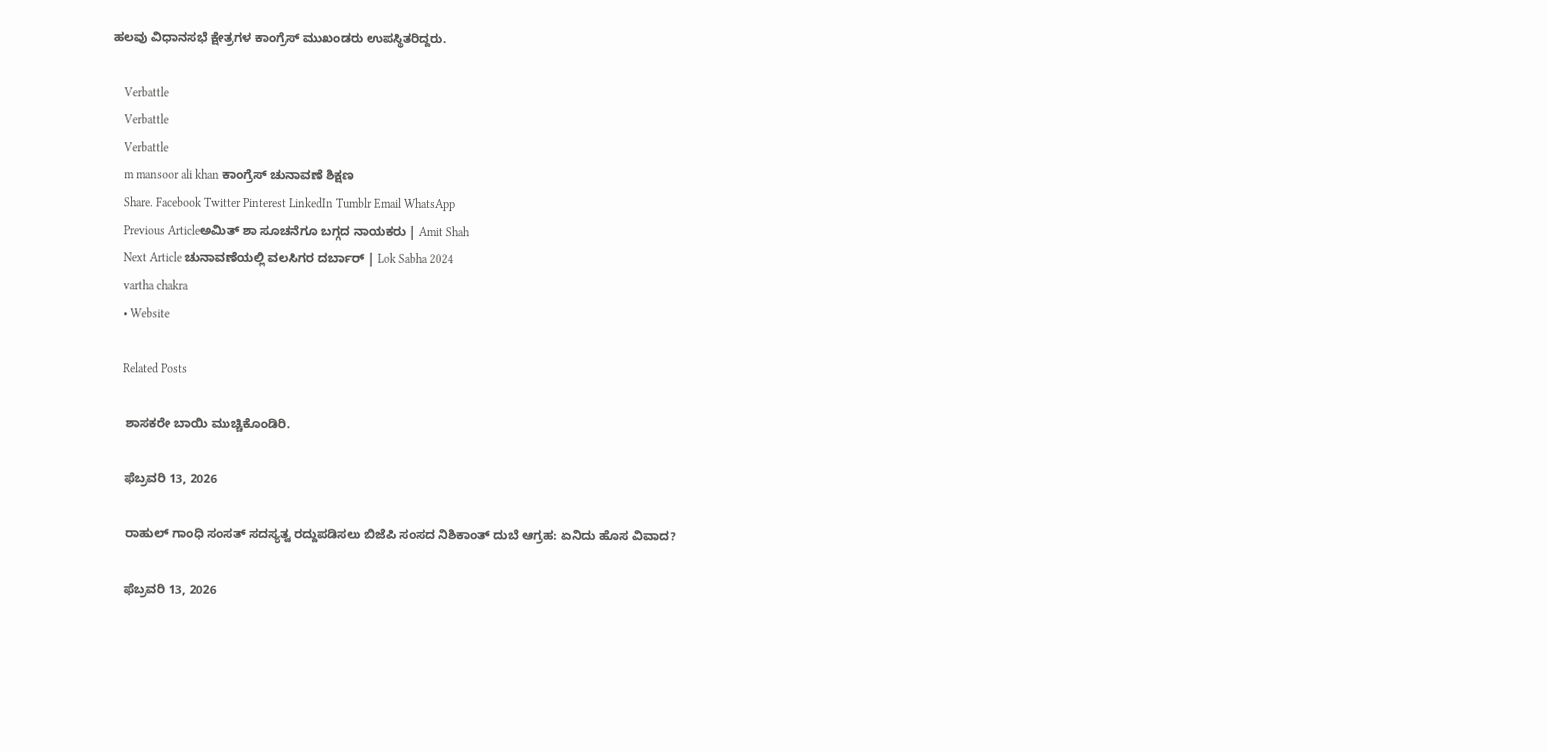ಹಲವು ವಿಧಾನಸಭೆ ಕ್ಷೇತ್ರಗಳ ಕಾಂಗ್ರೆಸ್ ಮುಖಂಡರು ಉಪಸ್ಥಿತರಿದ್ದರು.

    Verbattle
    Verbattle
    Verbattle
    m mansoor ali khan ಕಾಂಗ್ರೆಸ್ ಚುನಾವಣೆ ಶಿಕ್ಷಣ
    Share. Facebook Twitter Pinterest LinkedIn Tumblr Email WhatsApp
    Previous Articleಅಮಿತ್ ಶಾ ಸೂಚನೆಗೂ ಬಗ್ಗದ ನಾಯಕರು | Amit Shah
    Next Article ಚುನಾವಣೆಯಲ್ಲಿ ವಲಸಿಗರ ದರ್ಬಾರ್ | Lok Sabha 2024
    vartha chakra
    • Website

    Related Posts

    ಶಾಸಕರೇ ಬಾಯಿ ಮುಚ್ಚಿಕೊಂಡಿರಿ.

    ಫೆಬ್ರವರಿ 13, 2026

    ರಾಹುಲ್ ಗಾಂಧಿ ಸಂಸತ್ ಸದಸ್ಯತ್ವ ರದ್ದುಪಡಿಸಲು ಬಿಜೆಪಿ ಸಂಸದ ನಿಶಿಕಾಂತ್ ದುಬೆ ಆಗ್ರಹ: ಏನಿದು ಹೊಸ ವಿವಾದ?

    ಫೆಬ್ರವರಿ 13, 2026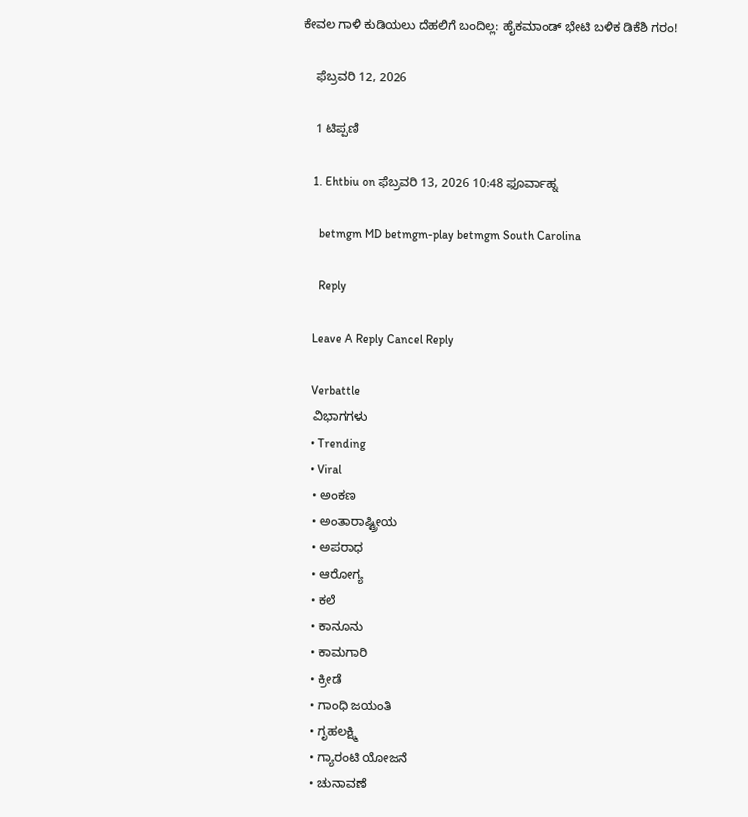ಕೇವಲ ಗಾಳಿ ಕುಡಿಯಲು ದೆಹಲಿಗೆ ಬಂದಿಲ್ಲ: ಹೈಕಮಾಂಡ್ ಭೇಟಿ ಬಳಿಕ ಡಿಕೆಶಿ ಗರಂ!

    ಫೆಬ್ರವರಿ 12, 2026

    1 ಟಿಪ್ಪಣಿ

    1. Ehtbiu on ಫೆಬ್ರವರಿ 13, 2026 10:48 ಫೂರ್ವಾಹ್ನ

      betmgm MD betmgm-play betmgm South Carolina

      Reply

    Leave A Reply Cancel Reply

    Verbattle
    ವಿಭಾಗಗಳು
    • Trending
    • Viral
    • ಅಂಕಣ
    • ಅಂತಾರಾಷ್ಟ್ರೀಯ
    • ಅಪರಾಧ
    • ಆರೋಗ್ಯ
    • ಕಲೆ
    • ಕಾನೂನು
    • ಕಾಮಗಾರಿ
    • ಕ್ರೀಡೆ
    • ಗಾಂಧಿ ಜಯಂತಿ
    • ಗೃಹಲಕ್ಷ್ಮಿ
    • ಗ್ಯಾರಂಟಿ ಯೋಜನೆ
    • ಚುನಾವಣೆ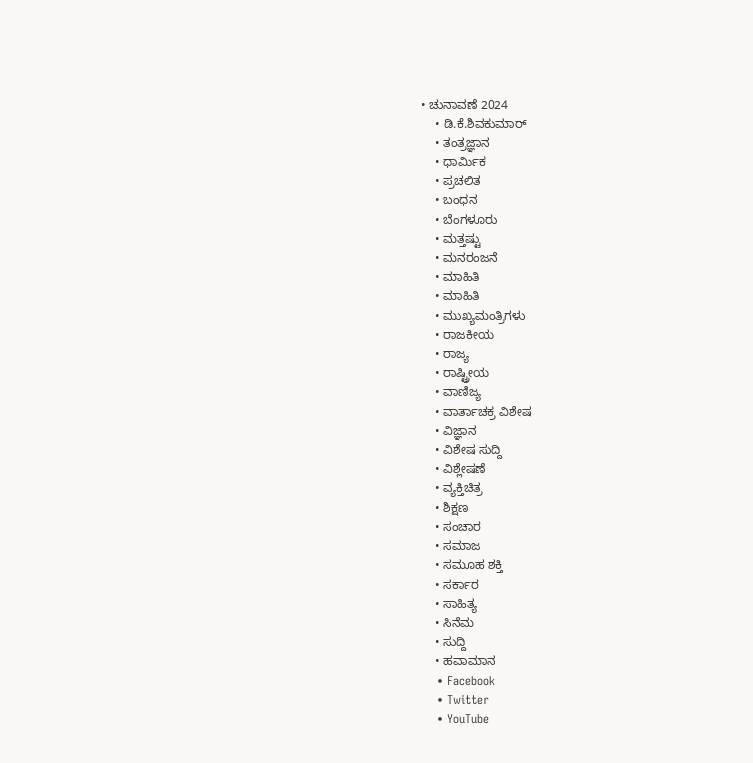• ಚುನಾವಣೆ 2024
    • ಡಿ.ಕೆ.ಶಿವಕುಮಾರ್
    • ತಂತ್ರಜ್ಞಾನ
    • ಧಾರ್ಮಿಕ
    • ಪ್ರಚಲಿತ
    • ಬಂಧನ
    • ಬೆಂಗಳೂರು
    • ಮತ್ತಷ್ಟು
    • ಮನರಂಜನೆ
    • ಮಾಹಿತಿ
    • ಮಾಹಿತಿ
    • ಮುಖ್ಯಮಂತ್ರಿಗಳು
    • ರಾಜಕೀಯ
    • ರಾಜ್ಯ
    • ರಾಷ್ಟ್ರೀಯ
    • ವಾಣಿಜ್ಯ
    • ವಾರ್ತಾಚಕ್ರ ವಿಶೇಷ
    • ವಿಜ್ಞಾನ
    • ವಿಶೇಷ ಸುದ್ದಿ
    • ವಿಶ್ಲೇಷಣೆ
    • ವ್ಯಕ್ತಿಚಿತ್ರ
    • ಶಿಕ್ಷಣ
    • ಸಂಚಾರ
    • ಸಮಾಜ
    • ಸಮೂಹ ಶಕ್ತಿ
    • ಸರ್ಕಾರ
    • ಸಾಹಿತ್ಯ
    • ಸಿನೆಮ
    • ಸುದ್ದಿ
    • ಹವಾಮಾನ
    • Facebook
    • Twitter
    • YouTube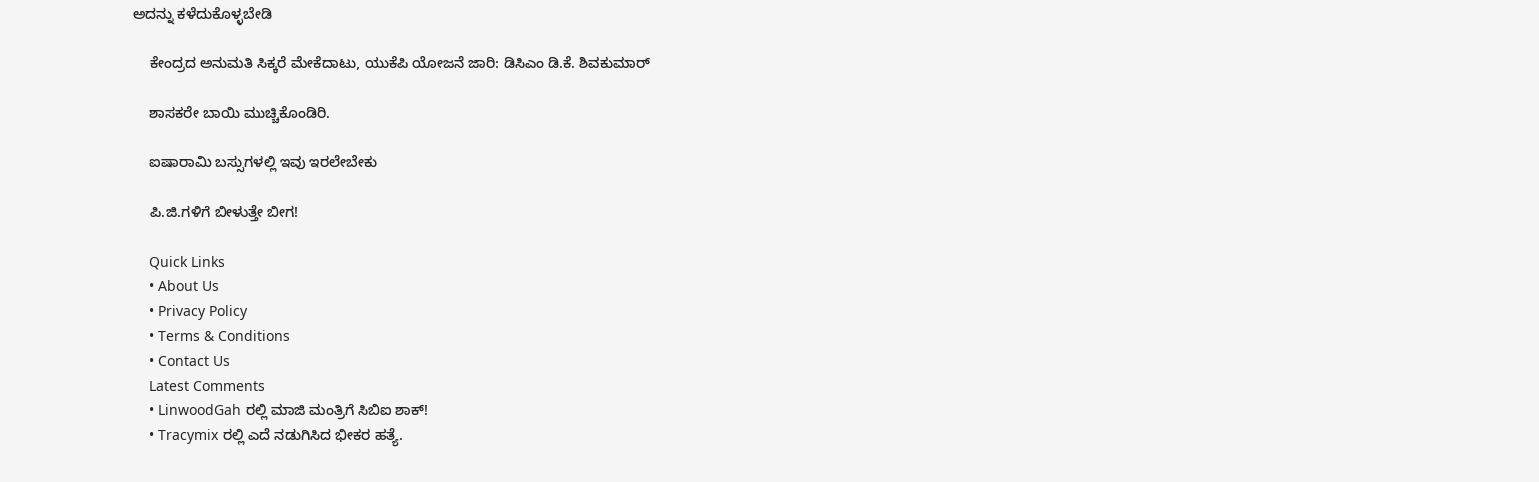ಅದನ್ನು ಕಳೆದುಕೊಳ್ಳಬೇಡಿ

    ಕೇಂದ್ರದ ಅನುಮತಿ ಸಿಕ್ಕರೆ ಮೇಕೆದಾಟು, ಯುಕೆಪಿ ಯೋಜನೆ ಜಾರಿ: ಡಿಸಿಎಂ ಡಿ.ಕೆ. ಶಿವಕುಮಾರ್

    ಶಾಸಕರೇ ಬಾಯಿ ಮುಚ್ಚಿಕೊಂಡಿರಿ.

    ಐಷಾರಾಮಿ ಬಸ್ಸುಗಳಲ್ಲಿ ಇವು ಇರಲೇಬೇಕು

    ಪಿ.ಜಿ.ಗಳಿಗೆ ಬೀಳುತ್ತೇ‌ ಬೀಗ!

    Quick Links
    • About Us
    • Privacy Policy
    • Terms & Conditions
    • Contact Us
    Latest Comments
    • LinwoodGah ರಲ್ಲಿ ಮಾಜಿ ಮಂತ್ರಿಗೆ ಸಿಬಿಐ ಶಾಕ್!
    • Tracymix ರಲ್ಲಿ ಎದೆ ನಡುಗಿಸಿದ ಭೀಕರ ಹತ್ಯೆ.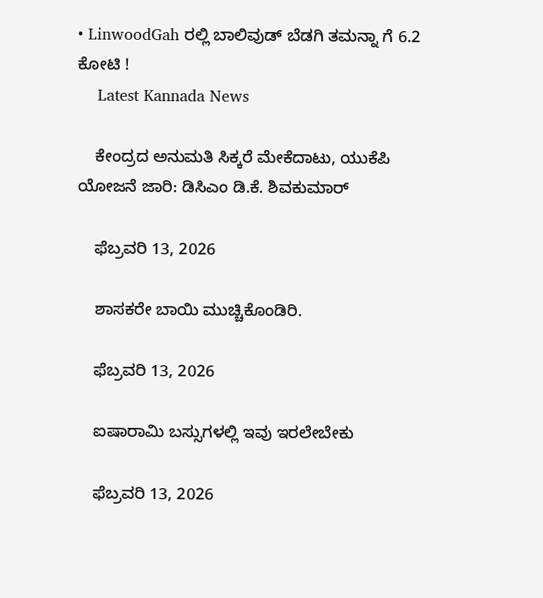• LinwoodGah ರಲ್ಲಿ ಬಾಲಿವುಡ್ ಬೆಡಗಿ ತಮನ್ನಾ ಗೆ 6.2 ಕೋಟಿ !
    Latest Kannada News

    ಕೇಂದ್ರದ ಅನುಮತಿ ಸಿಕ್ಕರೆ ಮೇಕೆದಾಟು, ಯುಕೆಪಿ ಯೋಜನೆ ಜಾರಿ: ಡಿಸಿಎಂ ಡಿ.ಕೆ. ಶಿವಕುಮಾರ್

    ಫೆಬ್ರವರಿ 13, 2026

    ಶಾಸಕರೇ ಬಾಯಿ ಮುಚ್ಚಿಕೊಂಡಿರಿ.

    ಫೆಬ್ರವರಿ 13, 2026

    ಐಷಾರಾಮಿ ಬಸ್ಸುಗಳಲ್ಲಿ ಇವು ಇರಲೇಬೇಕು

    ಫೆಬ್ರವರಿ 13, 2026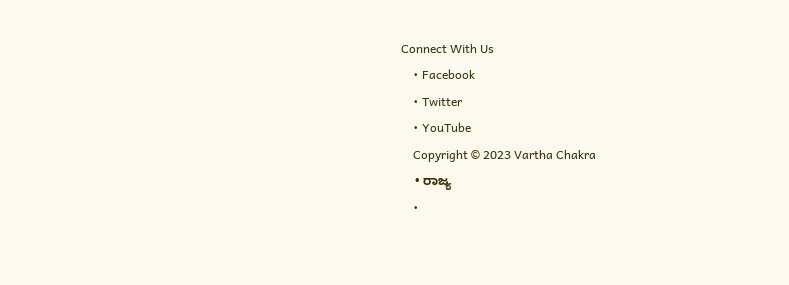Connect With Us
    • Facebook
    • Twitter
    • YouTube
    Copyright © 2023 Vartha Chakra
    • ರಾಜ್ಯ
    •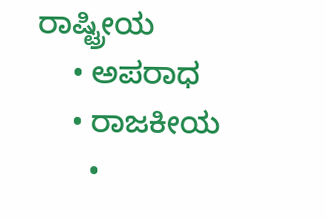ರಾಷ್ಟ್ರೀಯ
    • ಅಪರಾಧ
    • ರಾಜಕೀಯ
      •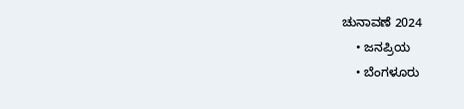ಚುನಾವಣೆ 2024
    • ಜನಪ್ರಿಯ
    • ಬೆಂಗಳೂರು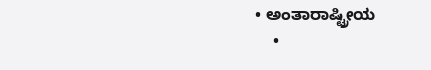• ಅಂತಾರಾಷ್ಟ್ರೀಯ
    •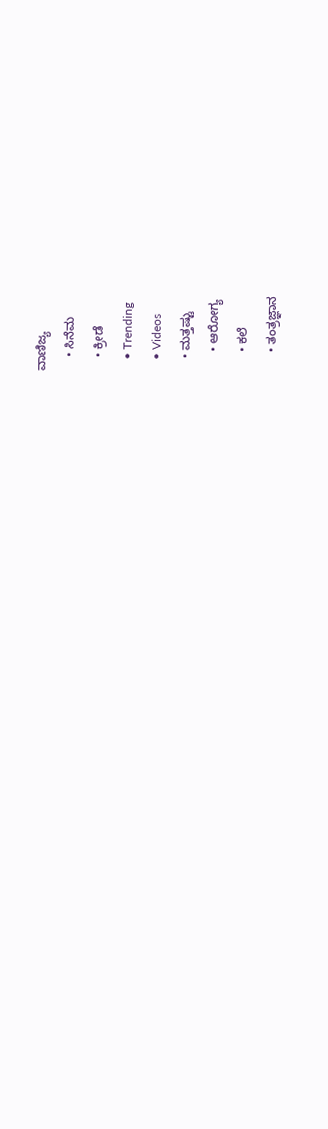ವಾಣಿಜ್ಯ
    • ಸಿನೆಮ
    • ಕ್ರೀಡೆ
    • Trending
    • Videos
    • ಮತ್ತಷ್ಟು
      • ಆರೋಗ್ಯ
      • ಕಲೆ
      • ತಂತ್ರಜ್ಞಾನ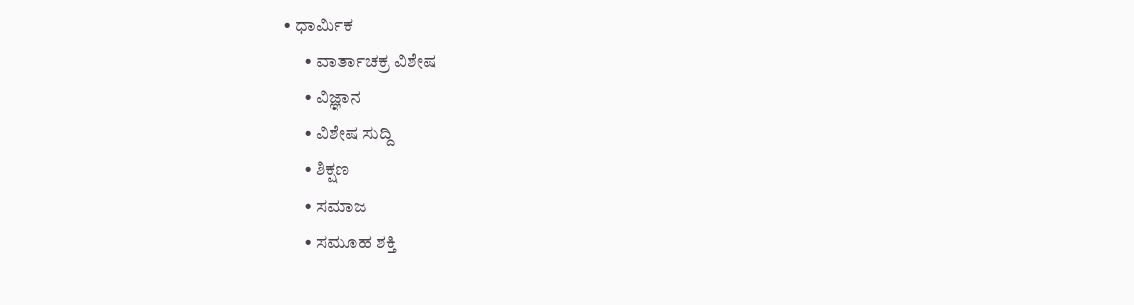• ಧಾರ್ಮಿಕ
      • ವಾರ್ತಾಚಕ್ರ ವಿಶೇಷ
      • ವಿಜ್ಞಾನ
      • ವಿಶೇಷ ಸುದ್ದಿ
      • ಶಿಕ್ಷಣ
      • ಸಮಾಜ
      • ಸಮೂಹ ಶಕ್ತಿ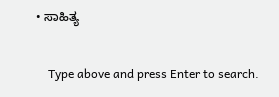• ಸಾಹಿತ್ಯ

    Type above and press Enter to search.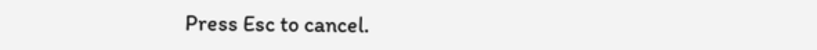Press Esc to cancel.